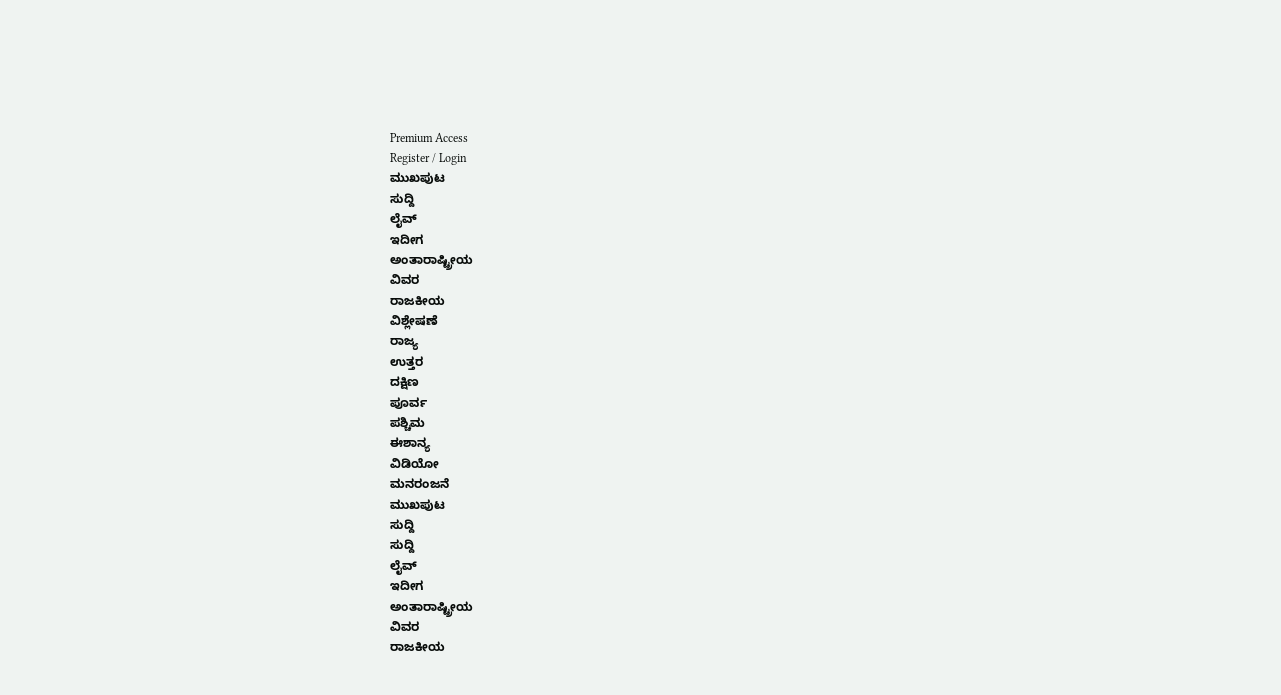Premium Access
Register / Login
ಮುಖಪುಟ
ಸುದ್ದಿ
ಲೈವ್
ಇದೀಗ
ಅಂತಾರಾಷ್ಟ್ರೀಯ
ವಿವರ
ರಾಜಕೀಯ
ವಿಶ್ಲೇಷಣೆ
ರಾಜ್ಯ
ಉತ್ತರ
ದಕ್ಷಿಣ
ಪೂರ್ವ
ಪಶ್ಚಿಮ
ಈಶಾನ್ಯ
ವಿಡಿಯೋ
ಮನರಂಜನೆ
ಮುಖಪುಟ
ಸುದ್ದಿ
ಸುದ್ದಿ
ಲೈವ್
ಇದೀಗ
ಅಂತಾರಾಷ್ಟ್ರೀಯ
ವಿವರ
ರಾಜಕೀಯ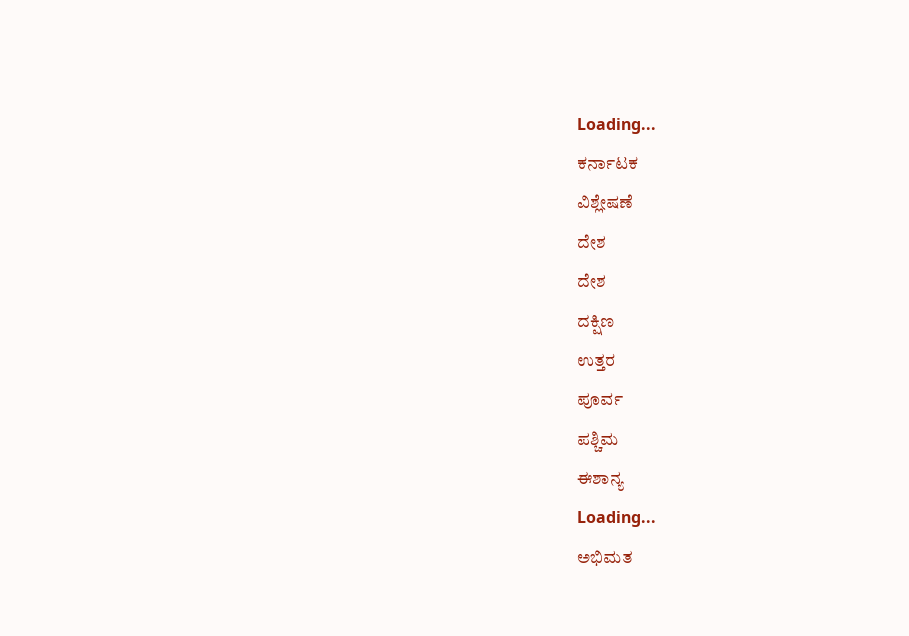Loading...
ಕರ್ನಾಟಕ
ವಿಶ್ಲೇಷಣೆ
ದೇಶ
ದೇಶ
ದಕ್ಷಿಣ
ಉತ್ತರ
ಪೂರ್ವ
ಪಶ್ಚಿಮ
ಈಶಾನ್ಯ
Loading...
ಅಭಿಮತ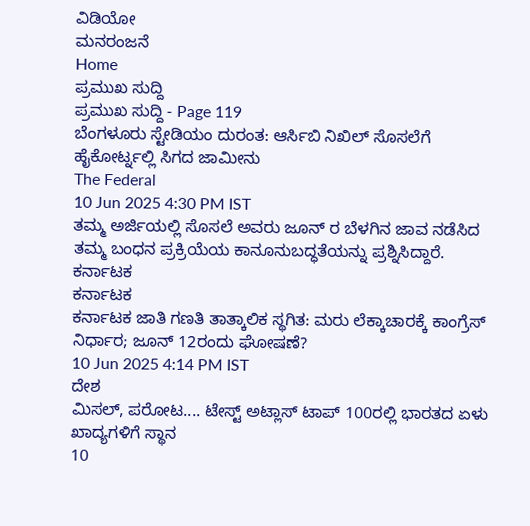ವಿಡಿಯೋ
ಮನರಂಜನೆ
Home
ಪ್ರಮುಖ ಸುದ್ದಿ
ಪ್ರಮುಖ ಸುದ್ದಿ - Page 119
ಬೆಂಗಳೂರು ಸ್ಟೇಡಿಯಂ ದುರಂತ: ಆರ್ಸಿಬಿ ನಿಖಿಲ್ ಸೊಸಲೆಗೆ ಹೈಕೋರ್ಟ್ನಲ್ಲಿ ಸಿಗದ ಜಾಮೀನು
The Federal
10 Jun 2025 4:30 PM IST
ತಮ್ಮ ಅರ್ಜಿಯಲ್ಲಿ ಸೊಸಲೆ ಅವರು ಜೂನ್ ರ ಬೆಳಗಿನ ಜಾವ ನಡೆಸಿದ ತಮ್ಮ ಬಂಧನ ಪ್ರಕ್ರಿಯೆಯ ಕಾನೂನುಬದ್ಧತೆಯನ್ನು ಪ್ರಶ್ನಿಸಿದ್ದಾರೆ.
ಕರ್ನಾಟಕ
ಕರ್ನಾಟಕ
ಕರ್ನಾಟಕ ಜಾತಿ ಗಣತಿ ತಾತ್ಕಾಲಿಕ ಸ್ಥಗಿತ: ಮರು ಲೆಕ್ಕಾಚಾರಕ್ಕೆ ಕಾಂಗ್ರೆಸ್ ನಿರ್ಧಾರ; ಜೂನ್ 12ರಂದು ಘೋಷಣೆ?
10 Jun 2025 4:14 PM IST
ದೇಶ
ಮಿಸಲ್, ಪರೋಟ.... ಟೇಸ್ಟ್ ಅಟ್ಲಾಸ್ ಟಾಪ್ 100ರಲ್ಲಿ ಭಾರತದ ಏಳು ಖಾದ್ಯಗಳಿಗೆ ಸ್ಥಾನ
10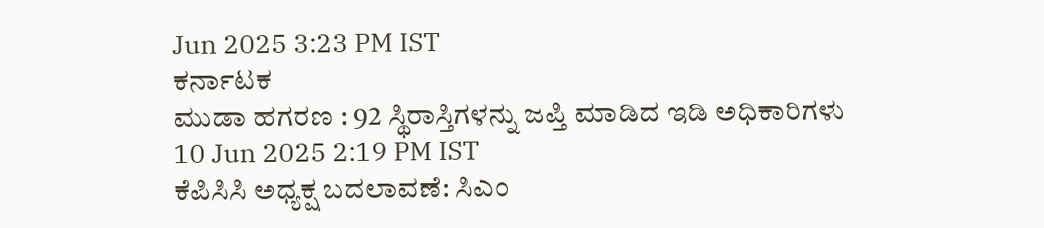Jun 2025 3:23 PM IST
ಕರ್ನಾಟಕ
ಮುಡಾ ಹಗರಣ : 92 ಸ್ಥಿರಾಸ್ತಿಗಳನ್ನು ಜಪ್ತಿ ಮಾಡಿದ ಇಡಿ ಅಧಿಕಾರಿಗಳು
10 Jun 2025 2:19 PM IST
ಕೆಪಿಸಿಸಿ ಅಧ್ಯಕ್ಷ ಬದಲಾವಣೆ: ಸಿಎಂ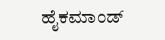ಹೈಕಮಾಂಡ್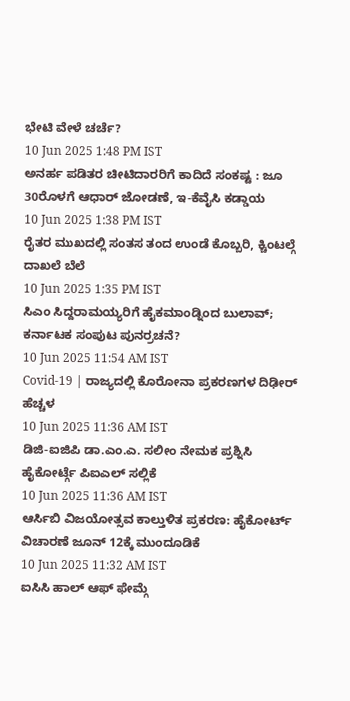ಭೇಟಿ ವೇಳೆ ಚರ್ಚೆ?
10 Jun 2025 1:48 PM IST
ಅನರ್ಹ ಪಡಿತರ ಚೀಟಿದಾರರಿಗೆ ಕಾದಿದೆ ಸಂಕಷ್ಟ : ಜೂ 30ರೊಳಗೆ ಆಧಾರ್ ಜೋಡಣೆ, ಇ-ಕೆವೈಸಿ ಕಡ್ಡಾಯ
10 Jun 2025 1:38 PM IST
ರೈತರ ಮುಖದಲ್ಲಿ ಸಂತಸ ತಂದ ಉಂಡೆ ಕೊಬ್ಬರಿ, ಕ್ಚಿಂಟಲ್ಗೆ ದಾಖಲೆ ಬೆಲೆ
10 Jun 2025 1:35 PM IST
ಸಿಎಂ ಸಿದ್ದರಾಮಯ್ಯರಿಗೆ ಹೈಕಮಾಂಡ್ನಿಂದ ಬುಲಾವ್; ಕರ್ನಾಟಕ ಸಂಪುಟ ಪುನರ್ರಚನೆ?
10 Jun 2025 11:54 AM IST
Covid-19 | ರಾಜ್ಯದಲ್ಲಿ ಕೊರೋನಾ ಪ್ರಕರಣಗಳ ದಿಢೀರ್ ಹೆಚ್ಚಳ
10 Jun 2025 11:36 AM IST
ಡಿಜಿ-ಐಜಿಪಿ ಡಾ.ಎಂ.ಎ. ಸಲೀಂ ನೇಮಕ ಪ್ರಶ್ನಿಸಿ ಹೈಕೋರ್ಟ್ಗೆ ಪಿಐಎಲ್ ಸಲ್ಲಿಕೆ
10 Jun 2025 11:36 AM IST
ಆರ್ಸಿಬಿ ವಿಜಯೋತ್ಸವ ಕಾಲ್ತುಳಿತ ಪ್ರಕರಣ: ಹೈಕೋರ್ಟ್ ವಿಚಾರಣೆ ಜೂನ್ 12ಕ್ಕೆ ಮುಂದೂಡಿಕೆ
10 Jun 2025 11:32 AM IST
ಐಸಿಸಿ ಹಾಲ್ ಆಫ್ ಫೇಮ್ಗೆ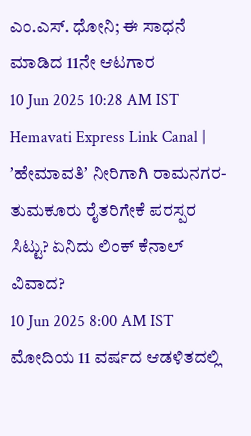ಎಂ.ಎಸ್. ಧೋನಿ; ಈ ಸಾಧನೆ ಮಾಡಿದ 11ನೇ ಆಟಗಾರ
10 Jun 2025 10:28 AM IST
Hemavati Express Link Canal | ʼಹೇಮಾವತಿʼ ನೀರಿಗಾಗಿ ರಾಮನಗರ- ತುಮಕೂರು ರೈತರಿಗೇಕೆ ಪರಸ್ಪರ ಸಿಟ್ಟು? ಏನಿದು ಲಿಂಕ್ ಕೆನಾಲ್ ವಿವಾದ?
10 Jun 2025 8:00 AM IST
ಮೋದಿಯ 11 ವರ್ಷದ ಆಡಳಿತದಲ್ಲಿ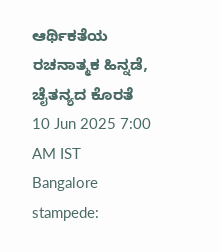ಆರ್ಥಿಕತೆಯ ರಚನಾತ್ಮಕ ಹಿನ್ನಡೆ, ಚೈತನ್ಯದ ಕೊರತೆ
10 Jun 2025 7:00 AM IST
Bangalore stampede: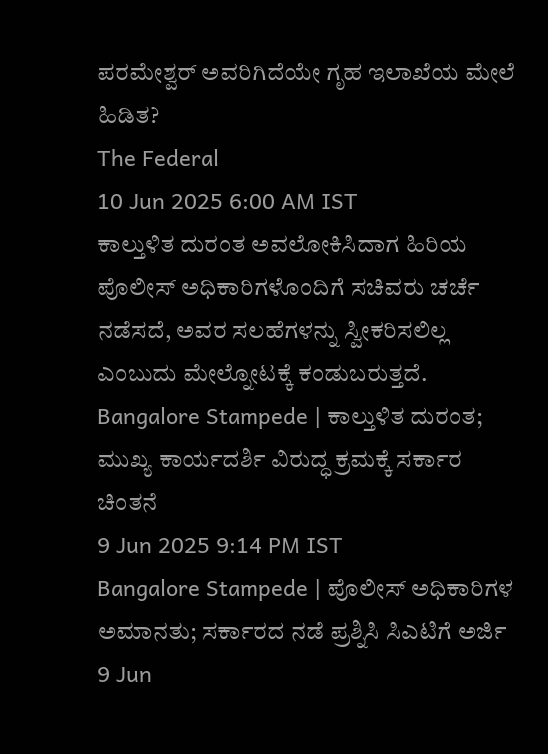ಪರಮೇಶ್ವರ್ ಅವರಿಗಿದೆಯೇ ಗೃಹ ಇಲಾಖೆಯ ಮೇಲೆ ಹಿಡಿತ?
The Federal
10 Jun 2025 6:00 AM IST
ಕಾಲ್ತುಳಿತ ದುರಂತ ಅವಲೋಕಿಸಿದಾಗ ಹಿರಿಯ ಪೊಲೀಸ್ ಅಧಿಕಾರಿಗಳೊಂದಿಗೆ ಸಚಿವರು ಚರ್ಚೆ ನಡೆಸದೆ, ಅವರ ಸಲಹೆಗಳನ್ನು ಸ್ವೀಕರಿಸಲಿಲ್ಲ ಎಂಬುದು ಮೇಲ್ನೋಟಕ್ಕೆ ಕಂಡುಬರುತ್ತದೆ.
Bangalore Stampede | ಕಾಲ್ತುಳಿತ ದುರಂತ; ಮುಖ್ಯ ಕಾರ್ಯದರ್ಶಿ ವಿರುದ್ಧ ಕ್ರಮಕ್ಕೆ ಸರ್ಕಾರ ಚಿಂತನೆ
9 Jun 2025 9:14 PM IST
Bangalore Stampede | ಪೊಲೀಸ್ ಅಧಿಕಾರಿಗಳ ಅಮಾನತು; ಸರ್ಕಾರದ ನಡೆ ಪ್ರಶ್ನಿಸಿ ಸಿಎಟಿಗೆ ಅರ್ಜಿ
9 Jun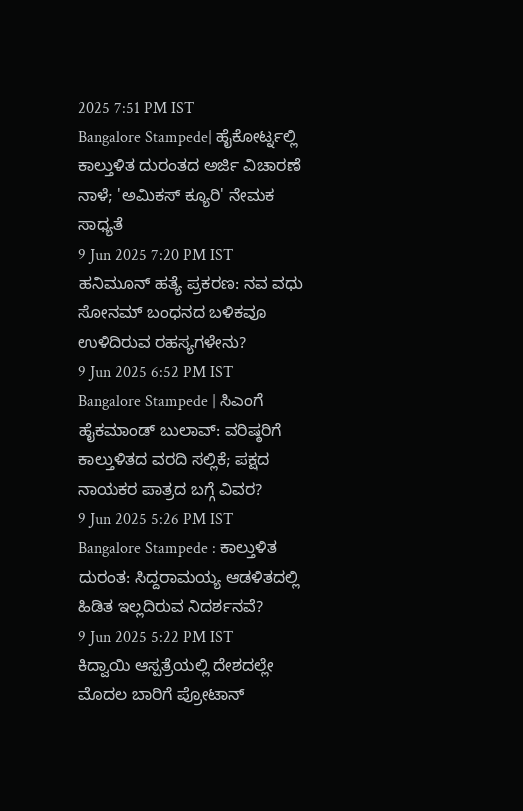2025 7:51 PM IST
Bangalore Stampede| ಹೈಕೋರ್ಟ್ನಲ್ಲಿ ಕಾಲ್ತುಳಿತ ದುರಂತದ ಅರ್ಜಿ ವಿಚಾರಣೆ ನಾಳೆ; 'ಅಮಿಕಸ್ ಕ್ಯೂರಿ' ನೇಮಕ ಸಾಧ್ಯತೆ
9 Jun 2025 7:20 PM IST
ಹನಿಮೂನ್ ಹತ್ಯೆ ಪ್ರಕರಣ: ನವ ವಧು ಸೋನಮ್ ಬಂಧನದ ಬಳಿಕವೂ ಉಳಿದಿರುವ ರಹಸ್ಯಗಳೇನು?
9 Jun 2025 6:52 PM IST
Bangalore Stampede | ಸಿಎಂಗೆ ಹೈಕಮಾಂಡ್ ಬುಲಾವ್: ವರಿಷ್ಠರಿಗೆ ಕಾಲ್ತುಳಿತದ ವರದಿ ಸಲ್ಲಿಕೆ; ಪಕ್ಷದ ನಾಯಕರ ಪಾತ್ರದ ಬಗ್ಗೆ ವಿವರ?
9 Jun 2025 5:26 PM IST
Bangalore Stampede : ಕಾಲ್ತುಳಿತ ದುರಂತ: ಸಿದ್ದರಾಮಯ್ಯ ಆಡಳಿತದಲ್ಲಿ ಹಿಡಿತ ಇಲ್ಲದಿರುವ ನಿದರ್ಶನವೆ?
9 Jun 2025 5:22 PM IST
ಕಿದ್ವಾಯಿ ಆಸ್ಪತ್ರೆಯಲ್ಲಿ ದೇಶದಲ್ಲೇ ಮೊದಲ ಬಾರಿಗೆ ಪ್ರೋಟಾನ್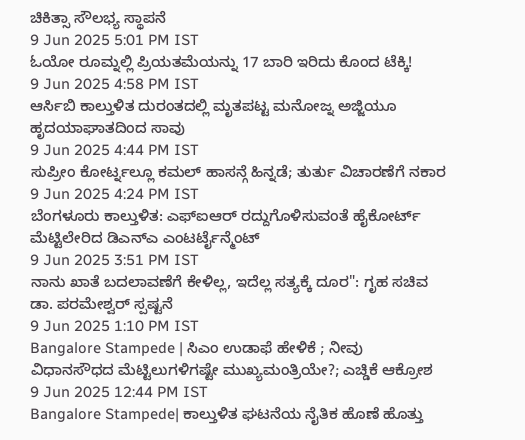ಚಿಕಿತ್ಸಾ ಸೌಲಭ್ಯ ಸ್ಥಾಪನೆ
9 Jun 2025 5:01 PM IST
ಓಯೋ ರೂಮ್ನಲ್ಲಿ ಪ್ರಿಯತಮೆಯನ್ನು 17 ಬಾರಿ ಇರಿದು ಕೊಂದ ಟೆಕ್ಕಿ!
9 Jun 2025 4:58 PM IST
ಆರ್ಸಿಬಿ ಕಾಲ್ತುಳಿತ ದುರಂತದಲ್ಲಿ ಮೃತಪಟ್ಟ ಮನೋಜ್ನ ಅಜ್ಜಿಯೂ ಹೃದಯಾಘಾತದಿಂದ ಸಾವು
9 Jun 2025 4:44 PM IST
ಸುಪ್ರೀಂ ಕೋರ್ಟ್ನಲ್ಲೂ ಕಮಲ್ ಹಾಸನ್ಗೆ ಹಿನ್ನಡೆ; ತುರ್ತು ವಿಚಾರಣೆಗೆ ನಕಾರ
9 Jun 2025 4:24 PM IST
ಬೆಂಗಳೂರು ಕಾಲ್ತುಳಿತ: ಎಫ್ಐಆರ್ ರದ್ದುಗೊಳಿಸುವಂತೆ ಹೈಕೋರ್ಟ್ ಮೆಟ್ಟಿಲೇರಿದ ಡಿಎನ್ಎ ಎಂಟರ್ಟೈನ್ಮೆಂಟ್
9 Jun 2025 3:51 PM IST
ನಾನು ಖಾತೆ ಬದಲಾವಣೆಗೆ ಕೇಳಿಲ್ಲ, ಇದೆಲ್ಲ ಸತ್ಯಕ್ಕೆ ದೂರ": ಗೃಹ ಸಚಿವ ಡಾ. ಪರಮೇಶ್ವರ್ ಸ್ಪಷ್ಟನೆ
9 Jun 2025 1:10 PM IST
Bangalore Stampede | ಸಿಎಂ ಉಡಾಫೆ ಹೇಳಿಕೆ ; ನೀವು ವಿಧಾನಸೌಧದ ಮೆಟ್ಟಿಲುಗಳಿಗಷ್ಟೇ ಮುಖ್ಯಮಂತ್ರಿಯೇ?; ಎಚ್ಡಿಕೆ ಆಕ್ರೋಶ
9 Jun 2025 12:44 PM IST
Bangalore Stampede| ಕಾಲ್ತುಳಿತ ಘಟನೆಯ ನೈತಿಕ ಹೊಣೆ ಹೊತ್ತು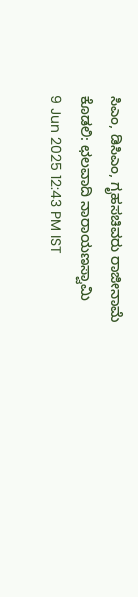ಸಿಎಂ, ಡಿಸಿಎಂ, ಗೃಹಸಚಿವರು ರಾಜೀನಾಮೆ ಕೊಡಲಿ: ಛಲವಾದಿ ನಾರಾಯಣಸ್ವಾಮಿ
9 Jun 2025 12:43 PM IST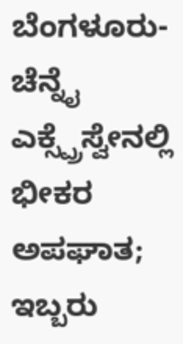ಬೆಂಗಳೂರು-ಚೆನ್ನೈ ಎಕ್ಸ್ಪ್ರೆಸ್ವೇನಲ್ಲಿ ಭೀಕರ ಅಪಘಾತ; ಇಬ್ಬರು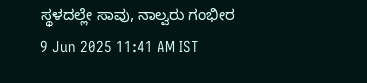ಸ್ಥಳದಲ್ಲೇ ಸಾವು, ನಾಲ್ವರು ಗಂಭೀರ
9 Jun 2025 11:41 AM IST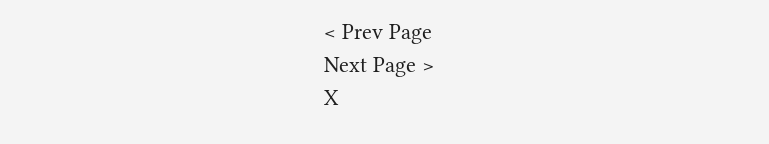< Prev Page
Next Page >
X